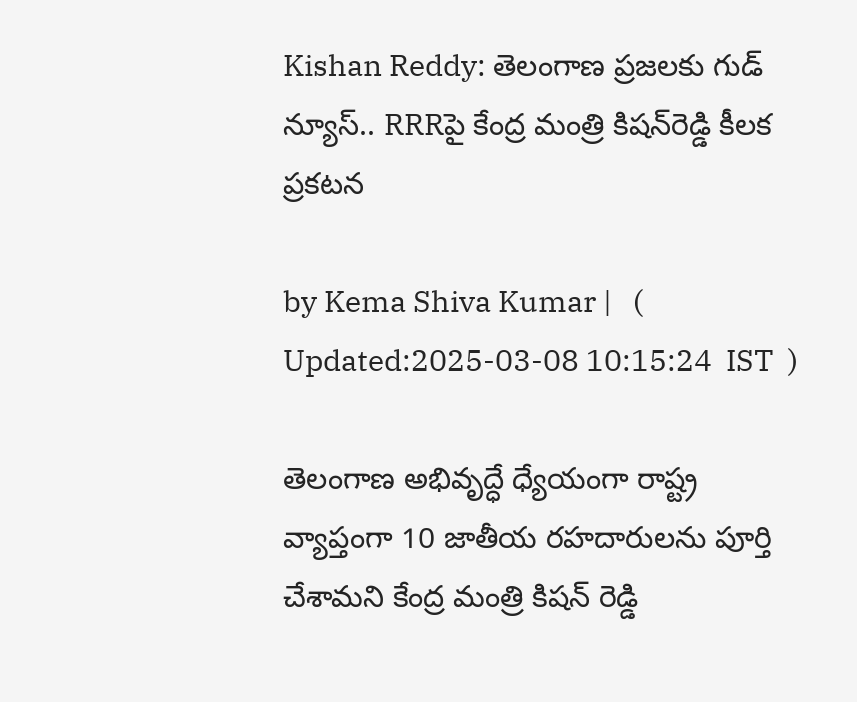Kishan Reddy: తెలంగాణ ప్రజలకు గుడ్ న్యూస్.. RRRపై కేంద్ర మంత్రి కిషన్‌రెడ్డి కీలక ప్రకటన

by Kema Shiva Kumar |   (  Updated:2025-03-08 10:15:24  IST  )

తెలంగాణ అభివృద్ధే ధ్యేయంగా రాష్ట్ర వ్యాప్తంగా 10 జాతీయ రహదారులను పూర్తి చేశామని కేంద్ర మంత్రి కిషన్ రెడ్డి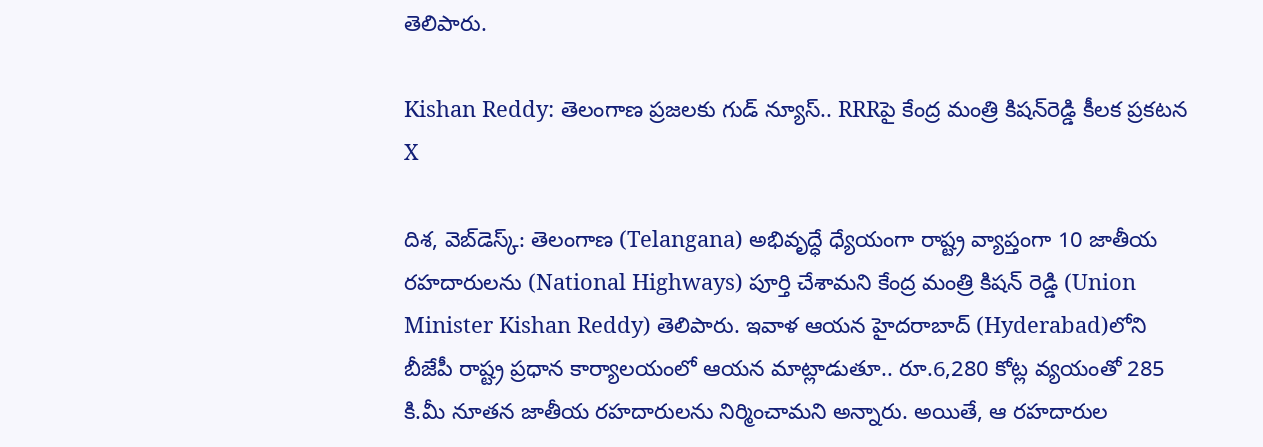తెలిపారు.

Kishan Reddy: తెలంగాణ ప్రజలకు గుడ్ న్యూస్.. RRRపై కేంద్ర మంత్రి కిషన్‌రెడ్డి కీలక ప్రకటన
X

దిశ, వెబ్‌డెస్క్: తెలంగాణ (Telangana) అభివృద్ధే ధ్యేయంగా రాష్ట్ర వ్యాప్తంగా 10 జాతీయ రహదారులను (National Highways) పూర్తి చేశామని కేంద్ర మంత్రి కిషన్ రెడ్డి (Union Minister Kishan Reddy) తెలిపారు. ఇవాళ ఆయన హైదరాబాద్‌ (Hyderabad)లోని బీజేపీ రాష్ట్ర ప్రధాన కార్యాలయంలో ఆయన మాట్లాడుతూ.. రూ.6,280 కోట్ల వ్యయంతో 285 కి.మీ నూతన జాతీయ రహదారులను నిర్మించామని అన్నారు. అయితే, ఆ రహదారుల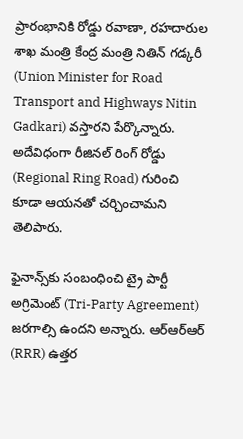ప్రారంభానికి రోడ్డు రవాణా, రహదారుల శాఖ మంత్రి కేంద్ర మంత్రి నితిన్ గడ్కరీ (Union Minister for Road Transport and Highways Nitin Gadkari) వస్తారని పేర్కొన్నారు. అదేవిధంగా రీజినల్ రింగ్ రోడ్డు (Regional Ring Road) గురించి కూడా ఆయనతో చర్చించామని తెలిపారు.

ఫైనాన్స్‌కు సంబంధించి ట్రై పార్టీ అగ్రిమెంట్ (Tri-Party Agreement) జరగాల్సి ఉందని అన్నారు. ఆర్ఆర్ఆర్ (RRR) ఉత్తర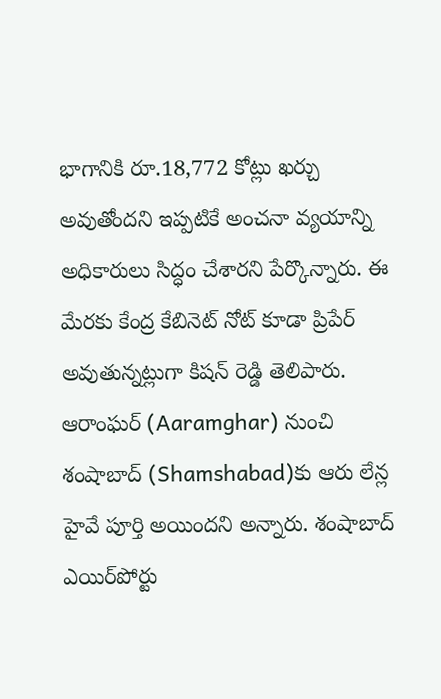భాగానికి రూ.18,772 కోట్లు ఖర్చు అవుతోందని ఇప్పటికే అంచనా వ్యయాన్ని అధికారులు సిద్ధం చేశారని పేర్కొన్నారు. ఈ మేరకు కేంద్ర కేబినెట్ నోట్ కూడా ప్రిపేర్ అవుతున్నట్లుగా కిషన్ రెడ్డి తెలిపారు. ఆరాంఘర్ (Aaramghar) నుంచి శంషాబాద్‌ (Shamshabad)కు ఆరు లేన్ల హైవే పూర్తి అయిందని అన్నారు. శంషాబాద్ ఎయిర్‌పోర్టు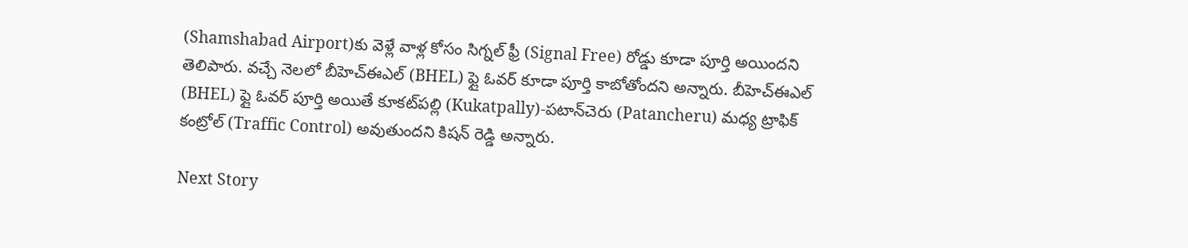(Shamshabad Airport)కు వెళ్లే వాళ్ల కోసం సిగ్నల్ ఫ్రీ (Signal Free) రోడ్డు కూడా పూర్తి అయిందని తెలిపారు. వచ్చే నెలలో బీహెచ్ఈఎల్ (BHEL) ఫ్లై ఓవర్ కూడా పూర్తి కాబోతోందని అన్నారు. బీహెచ్‌ఈఎల్ (BHEL) ఫ్లై ఓవర్ పూర్తి అయితే కూకట్‌పల్లి (Kukatpally)-పటాన్‌చెరు (Patancheru) మధ్య ట్రాఫిక్ కంట్రోల్ (Traffic Control) అవుతుందని కిషన్ రెడ్డి అన్నారు.

Next Story